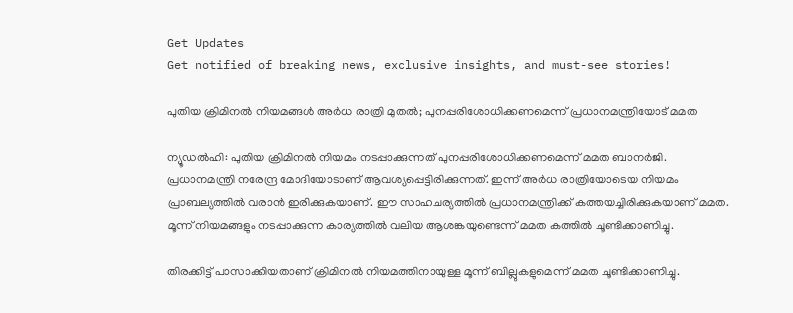Get Updates
Get notified of breaking news, exclusive insights, and must-see stories!

പുതിയ ക്രിമിനല്‍ നിയമങ്ങള്‍ അര്‍ധ രാത്രി മുതല്‍; പുനപ്പരിശോധിക്കണമെന്ന് പ്രധാനമന്ത്രിയോട് മമത

ന്യൂഡല്‍ഹി: പുതിയ ക്രിമിനല്‍ നിയമം നടപ്പാക്കുന്നത് പുനപ്പരിശോധിക്കണമെന്ന് മമത ബാനര്‍ജി. പ്രധാനമന്ത്രി നരേന്ദ്ര മോദിയോടാണ് ആവശ്യപ്പെട്ടിരിക്കുന്നത്. ഇന്ന് അര്‍ധ രാത്രിയോടെയ നിയമം പ്രാബല്യത്തില്‍ വരാന്‍ ഇരിക്കുകയാണ്. ഈ സാഹചര്യത്തില്‍ പ്രധാനമന്ത്രിക്ക് കത്തയച്ചിരിക്കുകയാണ് മമത. മൂന്ന് നിയമങ്ങളും നടപ്പാക്കുന്ന കാര്യത്തില്‍ വലിയ ആശങ്കയുണ്ടെന്ന് മമത കത്തില്‍ ചൂണ്ടിക്കാണിച്ചു.

തിരക്കിട്ട് പാസാക്കിയതാണ് ക്രിമിനല്‍ നിയമത്തിനായുള്ള മൂന്ന് ബില്ലുകളുമെന്ന് മമത ചൂണ്ടിക്കാണിച്ചു.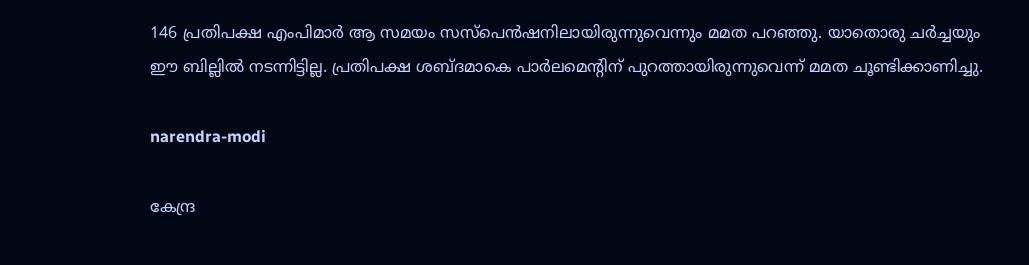146 പ്രതിപക്ഷ എംപിമാര്‍ ആ സമയം സസ്‌പെന്‍ഷനിലായിരുന്നുവെന്നും മമത പറഞ്ഞു. യാതൊരു ചര്‍ച്ചയും ഈ ബില്ലില്‍ നടന്നിട്ടില്ല. പ്രതിപക്ഷ ശബ്ദമാകെ പാര്‍ലമെന്റിന് പുറത്തായിരുന്നുവെന്ന് മമത ചൂണ്ടിക്കാണിച്ചു.

narendra-modi

കേന്ദ്ര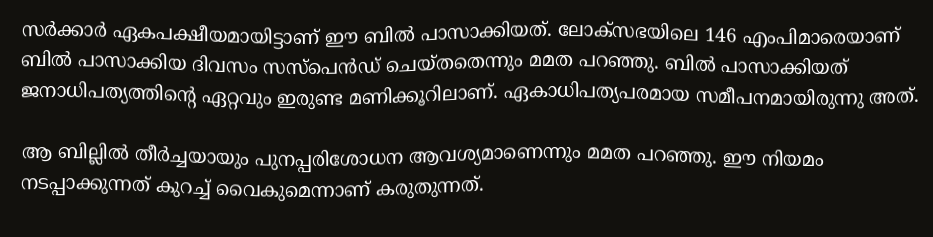സര്‍ക്കാര്‍ ഏകപക്ഷീയമായിട്ടാണ് ഈ ബില്‍ പാസാക്കിയത്. ലോക്‌സഭയിലെ 146 എംപിമാരെയാണ് ബില്‍ പാസാക്കിയ ദിവസം സസ്‌പെന്‍ഡ് ചെയ്തതെന്നും മമത പറഞ്ഞു. ബില്‍ പാസാക്കിയത് ജനാധിപത്യത്തിന്റെ ഏറ്റവും ഇരുണ്ട മണിക്കൂറിലാണ്. ഏകാധിപത്യപരമായ സമീപനമായിരുന്നു അത്.

ആ ബില്ലില്‍ തീര്‍ച്ചയായും പുനപ്പരിശോധന ആവശ്യമാണെന്നും മമത പറഞ്ഞു. ഈ നിയമം നടപ്പാക്കുന്നത് കുറച്ച് വൈകുമെന്നാണ് കരുതുന്നത്.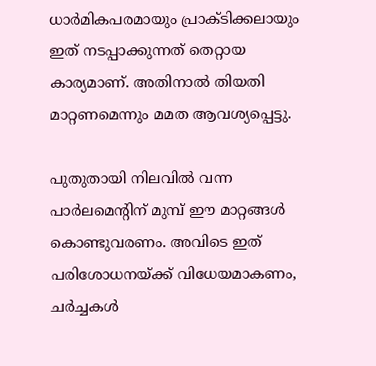ധാര്‍മികപരമായും പ്രാക്ടിക്കലായും ഇത് നടപ്പാക്കുന്നത് തെറ്റായ കാര്യമാണ്. അതിനാല്‍ തിയതി മാറ്റണമെന്നും മമത ആവശ്യപ്പെട്ടു.

പുതുതായി നിലവില്‍ വന്ന പാര്‍ലമെന്റിന് മുമ്പ് ഈ മാറ്റങ്ങള്‍ കൊണ്ടുവരണം. അവിടെ ഇത് പരിശോധനയ്ക്ക് വിധേയമാകണം, ചര്‍ച്ചകള്‍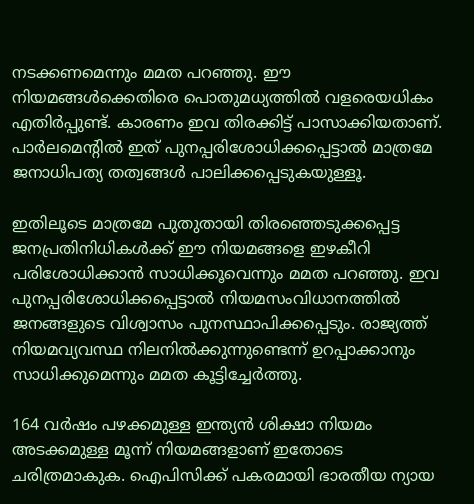നടക്കണമെന്നും മമത പറഞ്ഞു. ഈ നിയമങ്ങള്‍ക്കെതിരെ പൊതുമധ്യത്തില്‍ വളരെയധികം എതിര്‍പ്പുണ്ട്. കാരണം ഇവ തിരക്കിട്ട് പാസാക്കിയതാണ്. പാര്‍ലമെന്റില്‍ ഇത് പുനപ്പരിശോധിക്കപ്പെട്ടാല്‍ മാത്രമേ ജനാധിപത്യ തത്വങ്ങള്‍ പാലിക്കപ്പെടുകയുള്ളൂ.

ഇതിലൂടെ മാത്രമേ പുതുതായി തിരഞ്ഞെടുക്കപ്പെട്ട ജനപ്രതിനിധികള്‍ക്ക് ഈ നിയമങ്ങളെ ഇഴകീറി പരിശോധിക്കാന്‍ സാധിക്കൂവെന്നും മമത പറഞ്ഞു. ഇവ പുനപ്പരിശോധിക്കപ്പെട്ടാല്‍ നിയമസംവിധാനത്തില്‍ ജനങ്ങളുടെ വിശ്വാസം പുനസ്ഥാപിക്കപ്പെടും. രാജ്യത്ത് നിയമവ്യവസ്ഥ നിലനില്‍ക്കുന്നുണ്ടെന്ന് ഉറപ്പാക്കാനും സാധിക്കുമെന്നും മമത കൂട്ടിച്ചേര്‍ത്തു.

164 വര്‍ഷം പഴക്കമുള്ള ഇന്ത്യന്‍ ശിക്ഷാ നിയമം അടക്കമുള്ള മൂന്ന് നിയമങ്ങളാണ് ഇതോടെ ചരിത്രമാകുക. ഐപിസിക്ക് പകരമായി ഭാരതീയ ന്യായ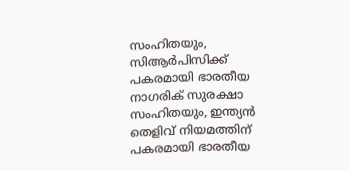സംഹിതയും, സിആര്‍പിസിക്ക് പകരമായി ഭാരതീയ നാഗരിക് സുരക്ഷാ സംഹിതയും, ഇന്ത്യന്‍ തെളിവ് നിയമത്തിന് പകരമായി ഭാരതീയ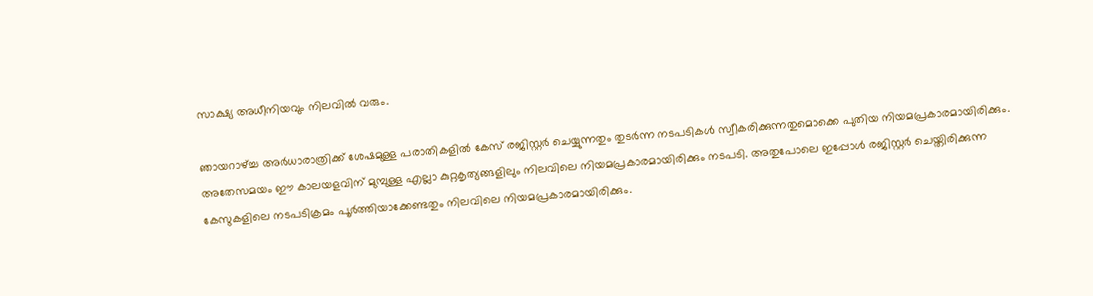സാക്ഷ്യ അധീനിയവും നിലവില്‍ വരും.

ഞായറാഴ്ച്ച അര്‍ധാരാത്രിക്ക് ശേഷമുള്ള പരാതികളില്‍ കേസ് രജിസ്റ്റര്‍ ചെയ്യുന്നതും തുടര്‍ന്ന നടപടികള്‍ സ്വീകരിക്കുന്നതുമൊക്കെ പുതിയ നിയമപ്രകാരമായിരിക്കും. അതേസമയം ഈ കാലയളവിന് മുമ്പുള്ള എല്ലാ കുറ്റകൃത്യങ്ങളിലും നിലവിലെ നിയമപ്രകാരമായിരിക്കും നടപടി. അതുപോലെ ഇപ്പോള്‍ രജിസ്റ്റര്‍ ചെയ്തിരിക്കുന്ന കേസുകളിലെ നടപടിക്രമം പൂര്‍ത്തിയാക്കേണ്ടതും നിലവിലെ നിയമപ്രകാരമായിരിക്കും.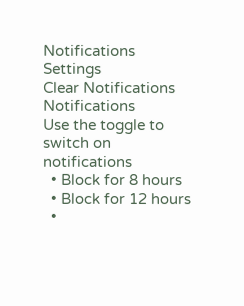Notifications
Settings
Clear Notifications
Notifications
Use the toggle to switch on notifications
  • Block for 8 hours
  • Block for 12 hours
  •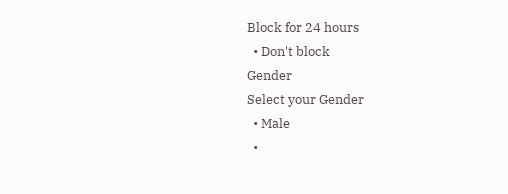Block for 24 hours
  • Don't block
Gender
Select your Gender
  • Male
  •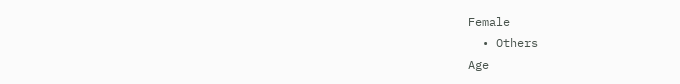Female
  • Others
Age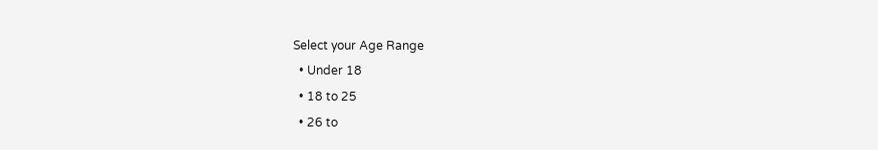Select your Age Range
  • Under 18
  • 18 to 25
  • 26 to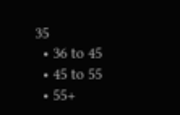35
  • 36 to 45
  • 45 to 55
  • 55+